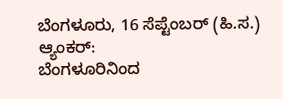ಬೆಂಗಳೂರು, 16 ಸೆಪ್ಟೆಂಬರ್ (ಹಿ.ಸ.)
ಆ್ಯಂಕರ್:
ಬೆಂಗಳೂರಿನಿಂದ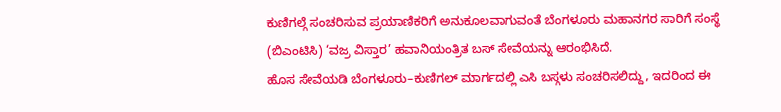ಕುಣಿಗಲ್ಗೆ ಸಂಚರಿಸುವ ಪ್ರಯಾಣಿಕರಿಗೆ ಅನುಕೂಲವಾಗುವಂತೆ ಬೆಂಗಳೂರು ಮಹಾನಗರ ಸಾರಿಗೆ ಸಂಸ್ಥೆ (ಬಿಎಂಟಿಸಿ) ‘ವಜ್ರ ವಿಸ್ತಾರ’ ಹವಾನಿಯಂತ್ರಿತ ಬಸ್ ಸೇವೆಯನ್ನು ಆರಂಭಿಸಿದೆ.
ಹೊಸ ಸೇವೆಯಡಿ ಬೆಂಗಳೂರು–ಕುಣಿಗಲ್ ಮಾರ್ಗದಲ್ಲಿ ಎಸಿ ಬಸ್ಗಳು ಸಂಚರಿಸಲಿದ್ದು, ಇದರಿಂದ ಈ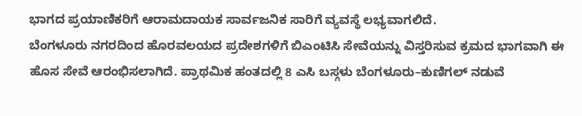ಭಾಗದ ಪ್ರಯಾಣಿಕರಿಗೆ ಆರಾಮದಾಯಕ ಸಾರ್ವಜನಿಕ ಸಾರಿಗೆ ವ್ಯವಸ್ಥೆ ಲಭ್ಯವಾಗಲಿದೆ.
ಬೆಂಗಳೂರು ನಗರದಿಂದ ಹೊರವಲಯದ ಪ್ರದೇಶಗಳಿಗೆ ಬಿಎಂಟಿಸಿ ಸೇವೆಯನ್ನು ವಿಸ್ತರಿಸುವ ಕ್ರಮದ ಭಾಗವಾಗಿ ಈ ಹೊಸ ಸೇವೆ ಆರಂಭಿಸಲಾಗಿದೆ. ಪ್ರಾಥಮಿಕ ಹಂತದಲ್ಲಿ 8 ಎಸಿ ಬಸ್ಗಳು ಬೆಂಗಳೂರು–ಕುಣಿಗಲ್ ನಡುವೆ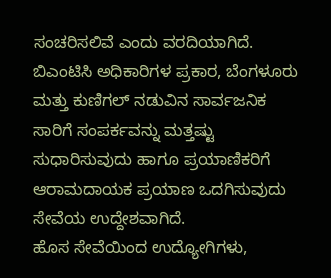ಸಂಚರಿಸಲಿವೆ ಎಂದು ವರದಿಯಾಗಿದೆ.
ಬಿಎಂಟಿಸಿ ಅಧಿಕಾರಿಗಳ ಪ್ರಕಾರ, ಬೆಂಗಳೂರು ಮತ್ತು ಕುಣಿಗಲ್ ನಡುವಿನ ಸಾರ್ವಜನಿಕ ಸಾರಿಗೆ ಸಂಪರ್ಕವನ್ನು ಮತ್ತಷ್ಟು ಸುಧಾರಿಸುವುದು ಹಾಗೂ ಪ್ರಯಾಣಿಕರಿಗೆ ಆರಾಮದಾಯಕ ಪ್ರಯಾಣ ಒದಗಿಸುವುದು ಸೇವೆಯ ಉದ್ದೇಶವಾಗಿದೆ.
ಹೊಸ ಸೇವೆಯಿಂದ ಉದ್ಯೋಗಿಗಳು,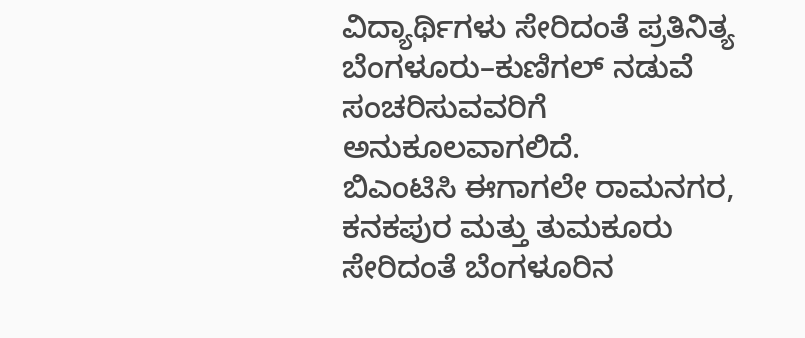ವಿದ್ಯಾರ್ಥಿಗಳು ಸೇರಿದಂತೆ ಪ್ರತಿನಿತ್ಯ ಬೆಂಗಳೂರು–ಕುಣಿಗಲ್ ನಡುವೆ ಸಂಚರಿಸುವವರಿಗೆ ಅನುಕೂಲವಾಗಲಿದೆ.
ಬಿಎಂಟಿಸಿ ಈಗಾಗಲೇ ರಾಮನಗರ, ಕನಕಪುರ ಮತ್ತು ತುಮಕೂರು ಸೇರಿದಂತೆ ಬೆಂಗಳೂರಿನ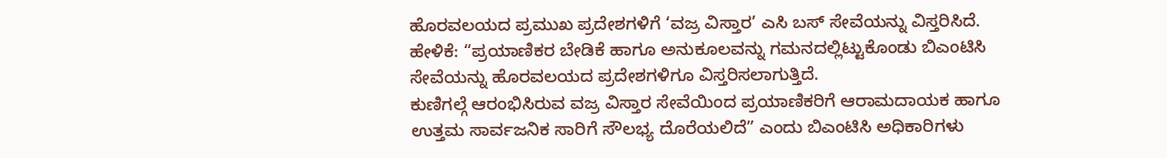ಹೊರವಲಯದ ಪ್ರಮುಖ ಪ್ರದೇಶಗಳಿಗೆ ‘ವಜ್ರ ವಿಸ್ತಾರ’ ಎಸಿ ಬಸ್ ಸೇವೆಯನ್ನು ವಿಸ್ತರಿಸಿದೆ.
ಹೇಳಿಕೆ: “ಪ್ರಯಾಣಿಕರ ಬೇಡಿಕೆ ಹಾಗೂ ಅನುಕೂಲವನ್ನು ಗಮನದಲ್ಲಿಟ್ಟುಕೊಂಡು ಬಿಎಂಟಿಸಿ ಸೇವೆಯನ್ನು ಹೊರವಲಯದ ಪ್ರದೇಶಗಳಿಗೂ ವಿಸ್ತರಿಸಲಾಗುತ್ತಿದೆ.
ಕುಣಿಗಲ್ಗೆ ಆರಂಭಿಸಿರುವ ವಜ್ರ ವಿಸ್ತಾರ ಸೇವೆಯಿಂದ ಪ್ರಯಾಣಿಕರಿಗೆ ಆರಾಮದಾಯಕ ಹಾಗೂ ಉತ್ತಮ ಸಾರ್ವಜನಿಕ ಸಾರಿಗೆ ಸೌಲಭ್ಯ ದೊರೆಯಲಿದೆ” ಎಂದು ಬಿಎಂಟಿಸಿ ಅಧಿಕಾರಿಗಳು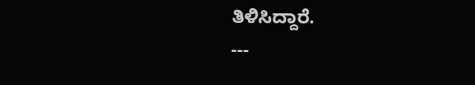ತಿಳಿಸಿದ್ದಾರೆ.
---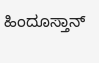ಹಿಂದೂಸ್ತಾನ್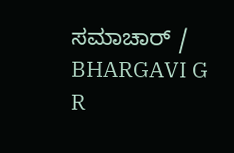ಸಮಾಚಾರ್ / BHARGAVI G R